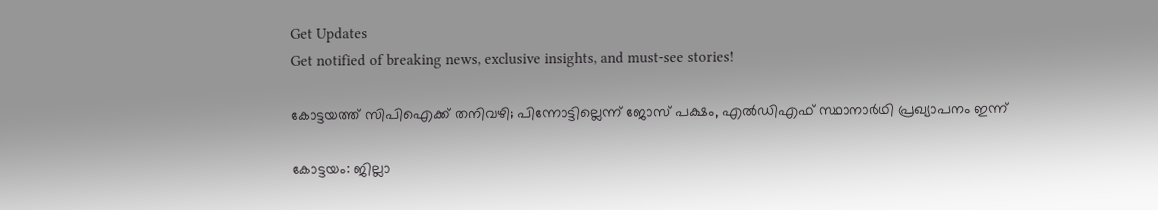Get Updates
Get notified of breaking news, exclusive insights, and must-see stories!

കോട്ടയത്ത് സിപിഐക്ക് തനിവഴി; പിന്നോട്ടില്ലെന്ന് ജോസ് പക്ഷം, എല്‍ഡിഎഫ് സ്ഥാനാര്‍ഥി പ്രഖ്യാപനം ഇന്ന്

കോട്ടയം: ജില്ലാ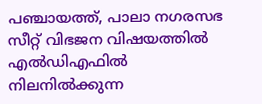പഞ്ചായത്ത്, പാലാ നഗരസഭ സീറ്റ് വിഭജന വിഷയത്തില്‍ എല്‍ഡിഎഫില്‍ നിലനില്‍ക്കുന്ന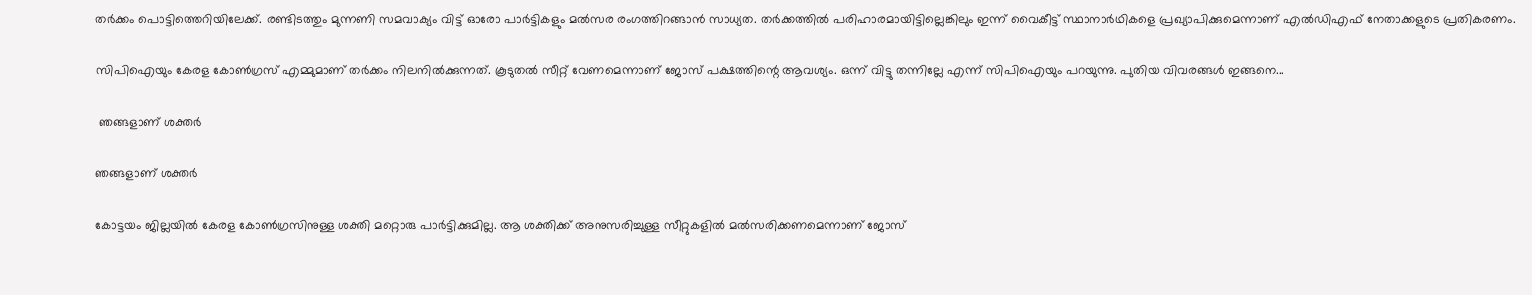തര്‍ക്കം പൊട്ടിത്തെറിയിലേക്ക്. രണ്ടിടത്തും മുന്നണി സമവാക്യം വിട്ട് ഓരോ പാര്‍ട്ടികളും മല്‍സര രംഗത്തിറങ്ങാന്‍ സാധ്യത. തര്‍ക്കത്തില്‍ പരിഹാരമായിട്ടില്ലെങ്കിലും ഇന്ന് വൈകീട്ട് സ്ഥാനാര്‍ഥികളെ പ്രഖ്യാപിക്കുമെന്നാണ് എല്‍ഡിഎഫ് നേതാക്കളുടെ പ്രതികരണം.

സിപിഐയും കേരള കോണ്‍ഗ്രസ് എമ്മുമാണ് തര്‍ക്കം നിലനില്‍ക്കുന്നത്. കൂടുതല്‍ സീറ്റ് വേണമെന്നാണ് ജോസ് പക്ഷത്തിന്റെ ആവശ്യം. ഒന്ന് വിട്ടു തന്നില്ലേ എന്ന് സിപിഐയും പറയുന്നു. പുതിയ വിവരങ്ങള്‍ ഇങ്ങനെ...

 ഞങ്ങളാണ് ശക്തര്‍

ഞങ്ങളാണ് ശക്തര്‍

കോട്ടയം ജില്ലയില്‍ കേരള കോണ്‍ഗ്രസിനുള്ള ശക്തി മറ്റൊരു പാര്‍ട്ടിക്കുമില്ല. ആ ശക്തിക്ക് അനുസരിച്ചുള്ള സീറ്റുകളില്‍ മല്‍സരിക്കണമെന്നാണ് ജോസ്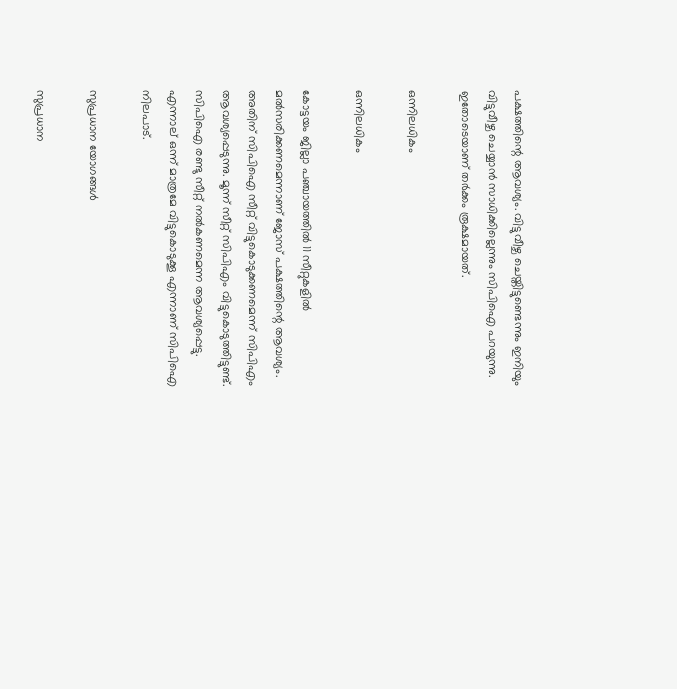പക്ഷത്തിന്റെ ആവശ്യം. വിട്ടുവീഴ്ച ചെയ്തിട്ടുണ്ടെന്നും ഇനിയും വിട്ടുവീഴ്ച ചെയ്യാന്‍ സാധിക്കില്ലെന്നും സിപിഐ പറയുന്നു. ഇതോടെയാണ് തര്‍ക്കം രൂക്ഷമായത്.

ഒന്നിലധികം

ഒന്നിലധികം

കോട്ടയം ജില്ലാ പഞ്ചായത്തില്‍ 11 സീറ്റുകളില്‍ മല്‍സരിക്കണമെന്നാണ് ജോസ് പക്ഷത്തിന്റെ ആവശ്യം. അതിന് സിപിഐ സീറ്റ് വിട്ടുകൊടുക്കണമെന്ന് സിപിഎം ആവശ്യപ്പെടുന്നു. മൂന്ന് സീറ്റ് സിപിഎം വിട്ടുകൊടുത്തിട്ടുണ്ട്. സിപിഐ രണ്ടു സീറ്റ് നല്‍കണമെന്ന ആവശ്യപ്പെട്ടു. എന്നാല് ഒന്ന് മാത്രമേ വിട്ടുകൊടുക്കൂ എന്നാണ് സിപിഐ നിലപാട്.

സുപ്രധാന യോഗങ്ങള്‍

സുപ്രധാന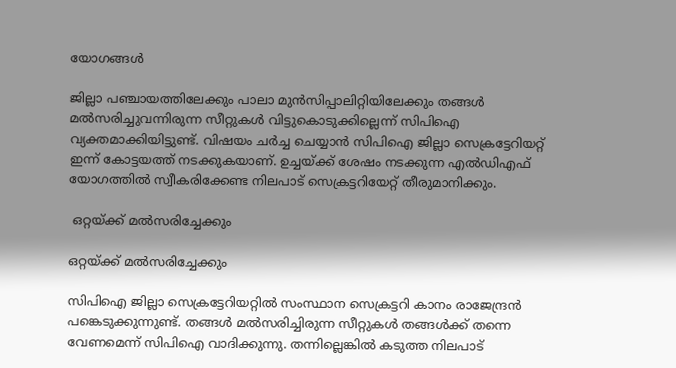യോഗങ്ങള്‍

ജില്ലാ പഞ്ചായത്തിലേക്കും പാലാ മുന്‍സിപ്പാലിറ്റിയിലേക്കും തങ്ങള്‍ മല്‍സരിച്ചുവന്നിരുന്ന സീറ്റുകള്‍ വിട്ടുകൊടുക്കില്ലെന്ന് സിപിഐ വ്യക്തമാക്കിയിട്ടുണ്ട്. വിഷയം ചര്‍ച്ച ചെയ്യാന്‍ സിപിഐ ജില്ലാ സെക്രട്ടേറിയറ്റ് ഇന്ന് കോട്ടയത്ത് നടക്കുകയാണ്. ഉച്ചയ്ക്ക് ശേഷം നടക്കുന്ന എല്‍ഡിഎഫ് യോഗത്തില്‍ സ്വീകരിക്കേണ്ട നിലപാട് സെക്രട്ടറിയേറ്റ് തീരുമാനിക്കും.

 ഒറ്റയ്ക്ക് മല്‍സരിച്ചേക്കും

ഒറ്റയ്ക്ക് മല്‍സരിച്ചേക്കും

സിപിഐ ജില്ലാ സെക്രട്ടേറിയറ്റില്‍ സംസ്ഥാന സെക്രട്ടറി കാനം രാജേന്ദ്രന്‍ പങ്കെടുക്കുന്നുണ്ട്. തങ്ങള്‍ മല്‍സരിച്ചിരുന്ന സീറ്റുകള്‍ തങ്ങള്‍ക്ക് തന്നെ വേണമെന്ന് സിപിഐ വാദിക്കുന്നു. തന്നില്ലെങ്കില്‍ കടുത്ത നിലപാട്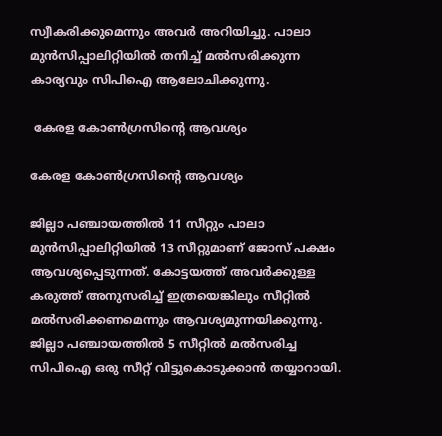സ്വീകരിക്കുമെന്നും അവര്‍ അറിയിച്ചു. പാലാ മുന്‍സിപ്പാലിറ്റിയില്‍ തനിച്ച് മല്‍സരിക്കുന്ന കാര്യവും സിപിഐ ആലോചിക്കുന്നു.

 കേരള കോണ്‍ഗ്രസിന്റെ ആവശ്യം

കേരള കോണ്‍ഗ്രസിന്റെ ആവശ്യം

ജില്ലാ പഞ്ചായത്തില്‍ 11 സീറ്റും പാലാ മുന്‍സിപ്പാലിറ്റിയില്‍ 13 സീറ്റുമാണ് ജോസ് പക്ഷം ആവശ്യപ്പെടുന്നത്. കോട്ടയത്ത് അവര്‍ക്കുള്ള കരുത്ത് അനുസരിച്ച് ഇത്രയെങ്കിലും സീറ്റില്‍ മല്‍സരിക്കണമെന്നും ആവശ്യമുന്നയിക്കുന്നു. ജില്ലാ പഞ്ചായത്തില്‍ 5 സീറ്റില്‍ മല്‍സരിച്ച സിപിഐ ഒരു സീറ്റ് വിട്ടുകൊടുക്കാന്‍ തയ്യാറായി.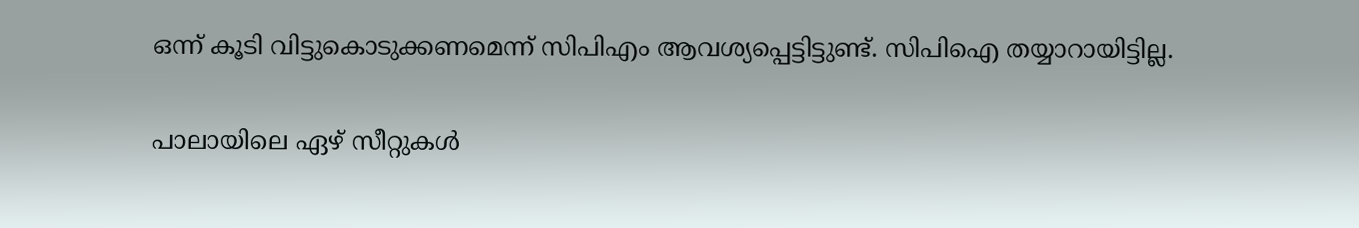ഒന്ന് കൂടി വിട്ടുകൊടുക്കണമെന്ന് സിപിഎം ആവശ്യപ്പെട്ടിട്ടുണ്ട്. സിപിഐ തയ്യാറായിട്ടില്ല.

പാലായിലെ ഏഴ് സീറ്റുകള്‍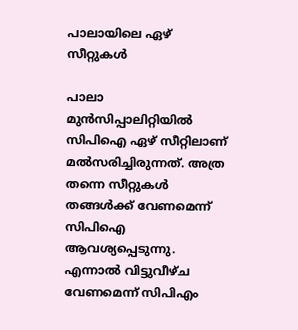പാലായിലെ ഏഴ് സീറ്റുകള്‍

പാലാ മുന്‍സിപ്പാലിറ്റിയില്‍ സിപിഐ ഏഴ് സീറ്റിലാണ് മല്‍സരിച്ചിരുന്നത്. അത്ര തന്നെ സീറ്റുകള്‍ തങ്ങള്‍ക്ക് വേണമെന്ന് സിപിഐ ആവശ്യപ്പെടുന്നു. എന്നാല്‍ വിട്ടുവീഴ്ച വേണമെന്ന് സിപിഎം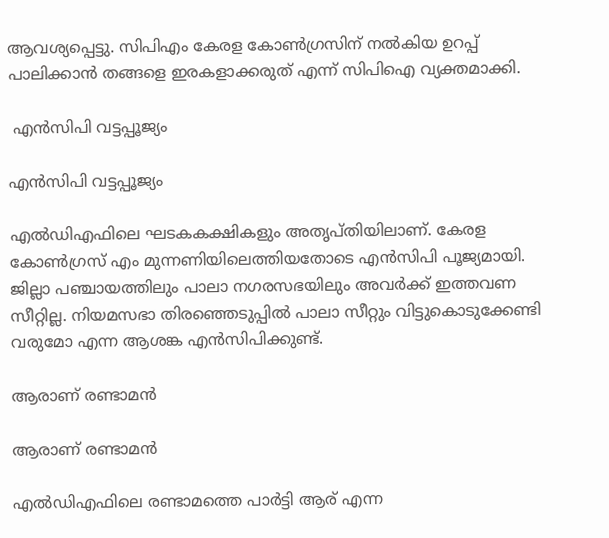ആവശ്യപ്പെട്ടു. സിപിഎം കേരള കോണ്‍ഗ്രസിന് നല്‍കിയ ഉറപ്പ് പാലിക്കാന്‍ തങ്ങളെ ഇരകളാക്കരുത് എന്ന് സിപിഐ വ്യക്തമാക്കി.

 എന്‍സിപി വട്ടപ്പൂജ്യം

എന്‍സിപി വട്ടപ്പൂജ്യം

എല്‍ഡിഎഫിലെ ഘടകകക്ഷികളും അതൃപ്തിയിലാണ്. കേരള കോണ്‍ഗ്രസ് എം മുന്നണിയിലെത്തിയതോടെ എന്‍സിപി പൂജ്യമായി. ജില്ലാ പഞ്ചായത്തിലും പാലാ നഗരസഭയിലും അവര്‍ക്ക് ഇത്തവണ സീറ്റില്ല. നിയമസഭാ തിരഞ്ഞെടുപ്പില്‍ പാലാ സീറ്റും വിട്ടുകൊടുക്കേണ്ടി വരുമോ എന്ന ആശങ്ക എന്‍സിപിക്കുണ്ട്.

ആരാണ് രണ്ടാമന്‍

ആരാണ് രണ്ടാമന്‍

എല്‍ഡിഎഫിലെ രണ്ടാമത്തെ പാര്‍ട്ടി ആര് എന്ന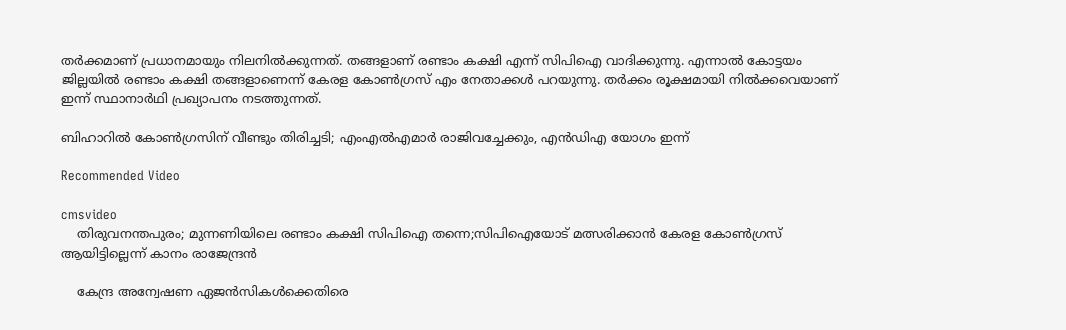തര്‍ക്കമാണ് പ്രധാനമായും നിലനില്‍ക്കുന്നത്. തങ്ങളാണ് രണ്ടാം കക്ഷി എന്ന് സിപിഐ വാദിക്കുന്നു. എന്നാല്‍ കോട്ടയം ജില്ലയില്‍ രണ്ടാം കക്ഷി തങ്ങളാണെന്ന് കേരള കോണ്‍ഗ്രസ് എം നേതാക്കള്‍ പറയുന്നു. തര്‍ക്കം രൂക്ഷമായി നില്‍ക്കവെയാണ് ഇന്ന് സ്ഥാനാര്‍ഥി പ്രഖ്യാപനം നടത്തുന്നത്.

ബിഹാറില്‍ കോണ്‍ഗ്രസിന് വീണ്ടും തിരിച്ചടി; എംഎല്‍എമാര്‍ രാജിവച്ചേക്കും, എന്‍ഡിഎ യോഗം ഇന്ന്

Recommended Video

cmsvideo
    തിരുവനന്തപുരം; മുന്നണിയിലെ രണ്ടാം കക്ഷി സിപിഐ തന്നെ;സിപിഐയോട് മത്സരിക്കാൻ കേരള കോൺഗ്രസ് ആയിട്ടില്ലെന്ന് കാനം രാജേന്ദ്രൻ

    കേന്ദ്ര അന്വേഷണ ഏജൻസികൾക്കെതിരെ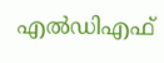എൽഡിഎഫ്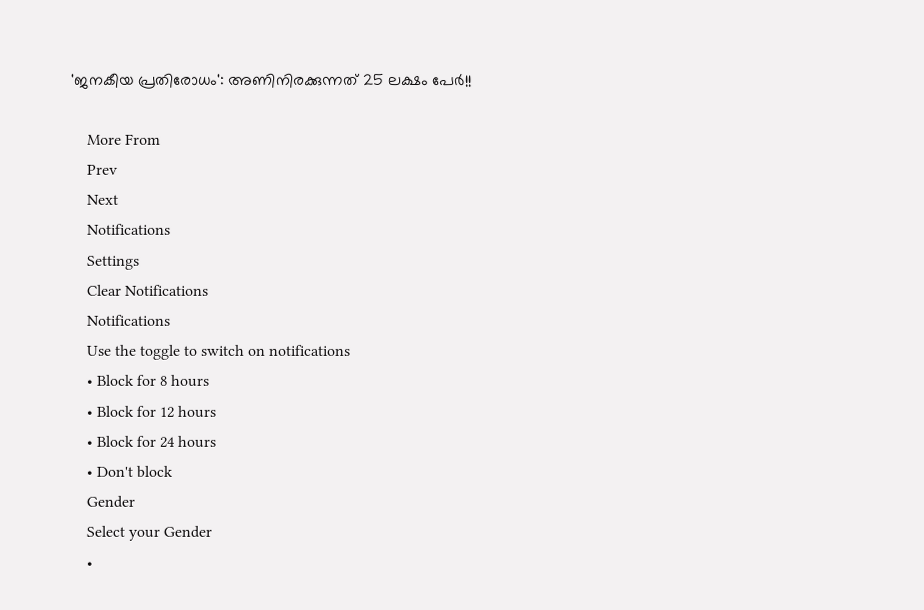'ജനകീയ പ്രതിരോധം': അണിനിരക്കുന്നത് 25 ലക്ഷം പേർ!!

    More From
    Prev
    Next
    Notifications
    Settings
    Clear Notifications
    Notifications
    Use the toggle to switch on notifications
    • Block for 8 hours
    • Block for 12 hours
    • Block for 24 hours
    • Don't block
    Gender
    Select your Gender
    •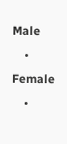Male
    • Female
    •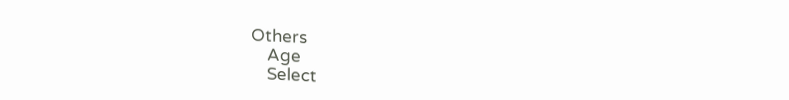Others
    Age
    Select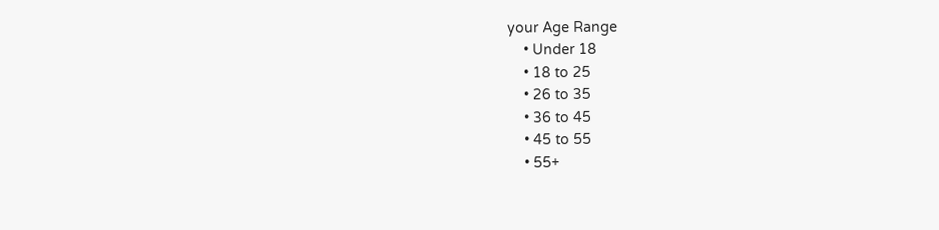your Age Range
    • Under 18
    • 18 to 25
    • 26 to 35
    • 36 to 45
    • 45 to 55
    • 55+